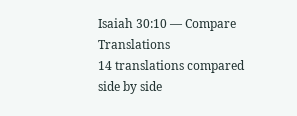Isaiah 30:10 — Compare Translations
14 translations compared side by side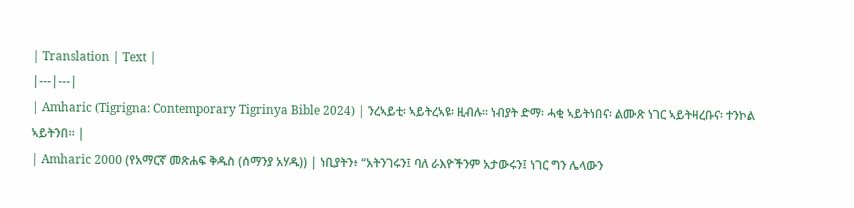| Translation | Text |
|---|---|
| Amharic (Tigrigna: Contemporary Tigrinya Bible 2024) | ንረኣይቲ፡ ኣይትረኣዩ፡ ዚብሉ። ነብያት ድማ፡ ሓቂ ኣይትነበና፡ ልሙጽ ነገር ኣይትዛረቡና፡ ተንኮል ኣይትንበ። |
| Amharic 2000 (የአማርኛ መጽሐፍ ቅዱስ (ሰማንያ አሃዱ)) | ነቢያትን፥ “አትንገሩን፤ ባለ ራእዮችንም አታውሩን፤ ነገር ግን ሌላውን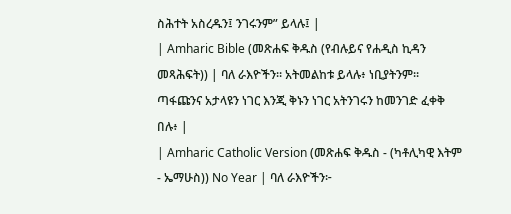ስሕተት አስረዱን፤ ንገሩንም” ይላሉ፤ |
| Amharic Bible (መጽሐፍ ቅዱስ (የብሉይና የሐዲስ ኪዳን መጻሕፍት)) | ባለ ራእዮችን። አትመልከቱ ይላሉ፥ ነቢያትንም። ጣፋጩንና አታላዩን ነገር እንጂ ቅኑን ነገር አትንገሩን ከመንገድ ፈቀቅ በሉ፥ |
| Amharic Catholic Version (መጽሐፍ ቅዱስ - (ካቶሊካዊ እትም - ኤማሁስ)) No Year | ባለ ራእዮችን፦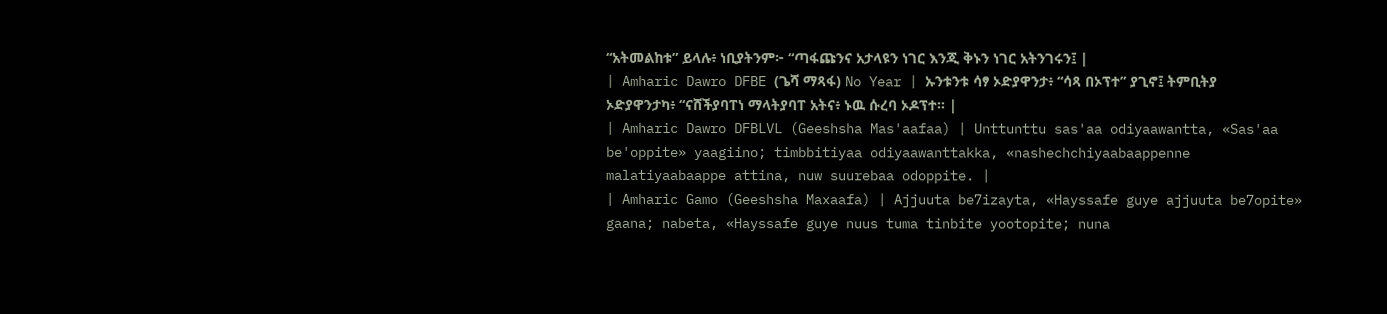“አትመልከቱ” ይላሉ፥ ነቢያትንም፦ “ጣፋጩንና አታላዩን ነገር እንጂ ቅኑን ነገር አትንገሩን፤ |
| Amharic Dawro DFBE (ጌሻ ማጻፋ) No Year | ኡንቱንቱ ሳፃ ኦድያዋንታ፥ “ሳጻ በኦፕተ” ያጊኖ፤ ትምቢትያ ኦድያዋንታካ፥ “ናሸችያባፐነ ማላትያባፐ አትና፥ ኑዉ ሱረባ ኦዶፕተ። |
| Amharic Dawro DFBLVL (Geeshsha Mas'aafaa) | Unttunttu sas'aa odiyaawantta, «Sas'aa be'oppite» yaagiino; timbbitiyaa odiyaawanttakka, «nashechchiyaabaappenne malatiyaabaappe attina, nuw suurebaa odoppite. |
| Amharic Gamo (Geeshsha Maxaafa) | Ajjuuta be7izayta, «Hayssafe guye ajjuuta be7opite» gaana; nabeta, «Hayssafe guye nuus tuma tinbite yootopite; nuna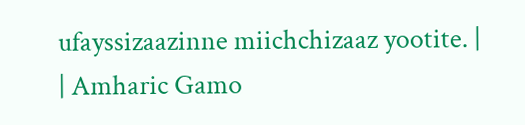ufayssizaazinne miichchizaaz yootite. |
| Amharic Gamo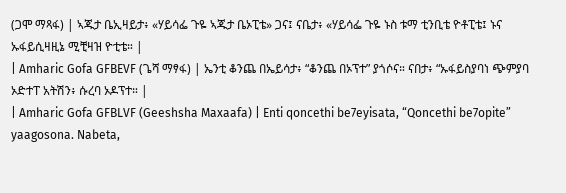(ጋሞ ማጻፋ) | ኣጁታ ቤኢዛይታ፥ «ሃይሳፌ ጉዬ ኣጁታ ቤኦፒቴ» ጋና፤ ናቤታ፥ «ሃይሳፌ ጉዬ ኑስ ቱማ ቲንቢቴ ዮቶፒቴ፤ ኑና ኡፋይሲዛዚኔ ሚቺዛዝ ዮቲቴ። |
| Amharic Gofa GFBEVF (ጌሻ ማፃፋ) | ኤንቲ ቆንጨ በኤይሳታ፥ “ቆንጨ በኦፕተ” ያጎሶና። ናበታ፥ “ኡፋይስያባነ ጭምያባ ኦድተፐ አትሽን፥ ሱረባ ኦዶፕተ። |
| Amharic Gofa GFBLVF (Geeshsha Maxaafa) | Enti qoncethi be7eyisata, “Qoncethi be7opite” yaagosona. Nabeta,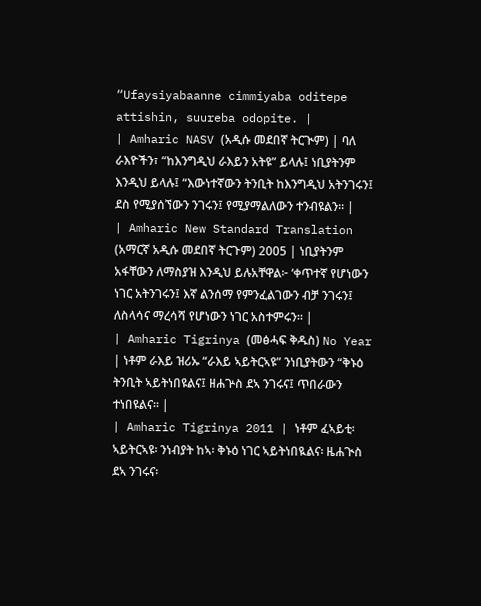“Ufaysiyabaanne cimmiyaba oditepe attishin, suureba odopite. |
| Amharic NASV (አዲሱ መደበኛ ትርጒም) | ባለ ራእዮችን፣ “ከእንግዲህ ራእይን አትዩ” ይላሉ፤ ነቢያትንም እንዲህ ይላሉ፤ “እውነተኛውን ትንቢት ከእንግዲህ አትንገሩን፤ ደስ የሚያሰኘውን ንገሩን፤ የሚያማልለውን ተንብዩልን። |
| Amharic New Standard Translation (አማርኛ አዲሱ መደበኛ ትርጉም) 2005 | ነቢያትንም አፋቸውን ለማስያዝ እንዲህ ይሉአቸዋል፦ ‘ቀጥተኛ የሆነውን ነገር አትንገሩን፤ እኛ ልንሰማ የምንፈልገውን ብቻ ንገሩን፤ ለስላሳና ማረሳሻ የሆነውን ነገር አስተምሩን። |
| Amharic Tigrinya (መፅሓፍ ቅዱስ) No Year | ነቶም ራእይ ዝሪኡ “ራእይ ኣይትርኣዩ” ንነቢያትውን “ቅኑዕ ትንቢት ኣይትነበዩልና፤ ዘሐጕስ ደኣ ንገሩና፤ ጥበራውን ተነበዩልና። |
| Amharic Tigrinya 2011 | ነቶም ፈኣይቲ፡ ኣይትርኣዩ፡ ንነብያት ከኣ፡ ቅኑዕ ነገር ኣይትነበዪልና፡ ዜሐጒስ ደኣ ንገሩና፡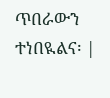ጥበራውን ተነበዪልና፡ |